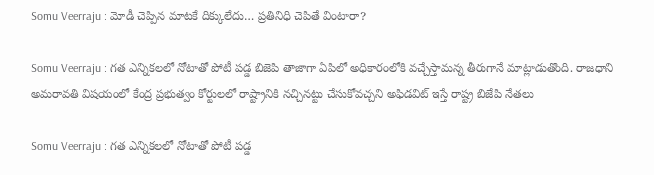Somu Veerraju : మోడీ చెప్పిన మాట‌కే దిక్కులేదు… ప్ర‌తినిధి చెపితే వింటారా?

Somu Veerraju : గ‌త ఎన్నిక‌ల‌లో నోటాతో పోటీ ప‌డ్డ బిజెపి తాజాగా ఏపిలో అధికారంలోకి వ‌చ్చేస్తామ‌న్న తీరుగానే మాట్లాడుతొంది. రాజ‌ధాని అమ‌రావ‌తి విష‌యంలో కేంద్ర ప్ర‌భుత్వం కోర్టుల‌లో రాష్ట్రానికి న‌చ్చిన‌ట్టు చేసుకోవ‌చ్చ‌ని అఫిడ‌విట్ ఇస్తే రాష్ట్ర బిజేపి నేత‌లు

Somu Veerraju : గ‌త ఎన్నిక‌ల‌లో నోటాతో పోటీ ప‌డ్డ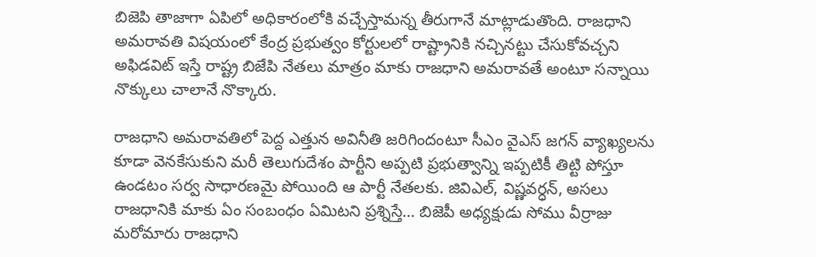బిజెపి తాజాగా ఏపిలో అధికారంలోకి వ‌చ్చేస్తామ‌న్న తీరుగానే మాట్లాడుతొంది. రాజ‌ధాని అమ‌రావ‌తి విష‌యంలో కేంద్ర ప్ర‌భుత్వం కోర్టుల‌లో రాష్ట్రానికి న‌చ్చిన‌ట్టు చేసుకోవ‌చ్చ‌ని అఫిడ‌విట్ ఇస్తే రాష్ట్ర బిజేపి నేత‌లు మాత్రం మాకు రాజ‌ధాని అమ‌రావ‌తే అంటూ స‌న్నాయి నొక్కులు చాలానే నొక్కారు.

రాజ‌ధాని అమ‌రావ‌తిలో పెద్ద ఎత్తున అవినీతి జ‌రిగిందంటూ సీఎం వైఎస్ జగన్ వ్యాఖ్య‌ల‌ను కూడా వెన‌కేసుకుని మ‌రీ తెలుగుదేశం పార్టీని అప్ప‌టి ప్ర‌భుత్వాన్ని ఇప్ప‌టికీ తిట్టి పోస్తూ ఉండ‌టం స‌ర్వ సాధార‌ణ‌మై పోయింది ఆ పార్టీ నేత‌ల‌కు. జివిఎల్‌, విష్ణ‌వ‌ర్ధ‌న్‌, అస‌లు రాజ‌ధానికి మాకు ఏం సంబంధం ఏమిట‌ని ప్ర‌శ్నిస్తే… బిజెపీ అధ్య‌క్షుడు సోము వీర్రాజు మ‌రోమారు రాజ‌ధాని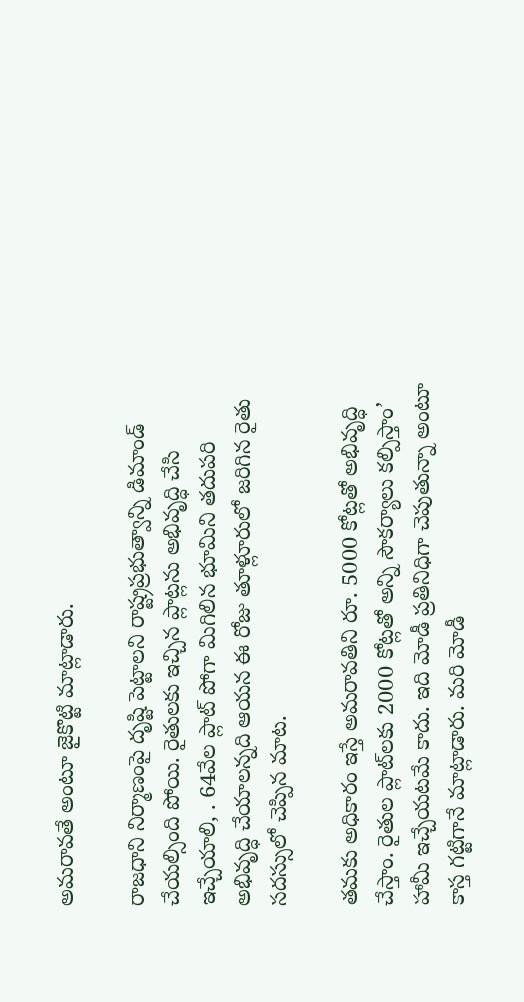అమ‌రావ‌తే అంటూ జైకొట్టి మాట్లాడారు.

రాజ‌ధాని నిర్మాణంపై దృష్టి పెట్టాల‌ని రాష్ట్ర‌ప్ర‌భుత్వాన్ని డిమాండ్ చేయ‌ల్సింది పోయి. రైతులకు ఇచ్చిన ప్లాట్లను అభివృద్ధి చేసి ఇచ్చేయాలి, . 64వేల ప్లాట్ పోగా మిగిలిన భూమిని త‌దుప‌రి అభివృద్ధి చేయాలన్న‌ది ఆయ‌న ఈ రోజు తూళ్లూరులో జ‌రిగిన రైతు స‌ద‌స్సులో చెప్పిన మాట‌.

త‌మ‌కు అధికారం ఇస్తే అమరావతిని రూ. 5000 కోట్లతో అభివృద్ధి చేస్తాం. రైతుల ప్లాట్‌లకు 2000 కోట్లతో అన్ని సౌకర్యాలు కల్పిస్తాం’ హామీ ఇచ్చేయ‌ట‌మే కాదు. ఇది మోడీ ప్ర‌తినిధిగా చెపుతున్నా అంటూ కాస్త గ‌ట్టిగానే మాట్లాడారు. మ‌రి మోడీ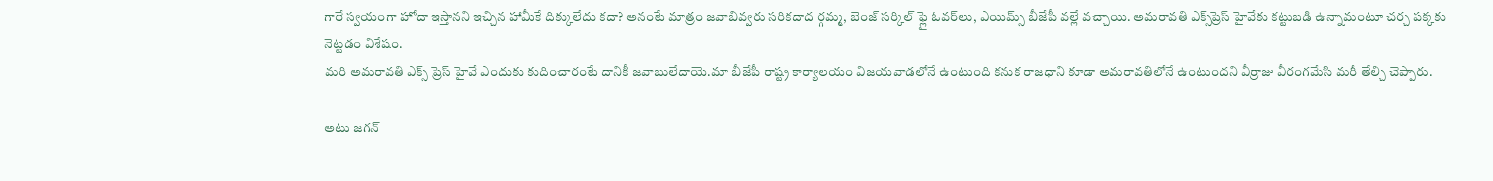గారే స్వ‌యంగా హోదా ఇస్తాన‌ని ఇచ్చిన హామీకే దిక్కులేదు క‌దా? అనంటే మాత్రం జ‌వాబివ్వ‌రు స‌రిక‌దాద‌ ర్గమ్మ, బెంజ్ సర్కిల్ ఫ్లై ఓవర్‌లు, ఎయిమ్స్ బీజేపీ వల్లే వచ్చాయి. అమరావతి ఎక్స్‌ప్రెస్ హైవేకు కట్టుబడి ఉన్నామంటూ చ‌ర్చ ప‌క్క‌కు నెట్ట‌డం విశేషం.
మ‌రి అమ‌రావ‌తి ఎక్స్ ప్రెస్ హైవే ఎందుకు కుదించారంటే దానికీ జ‌వాబులేదాయె.మా బీజేపీ రాష్ట్ర కార్యాలయం విజయవాడలోనే ఉంటుంది క‌నుక రాజ‌ధాని కూడా అమ‌రావ‌తిలోనే ఉంటుంద‌ని వీర్రాజు వీరంగ‌మేసి మ‌రీ తేల్చి చెప్పారు.

అటు జ‌గ‌న్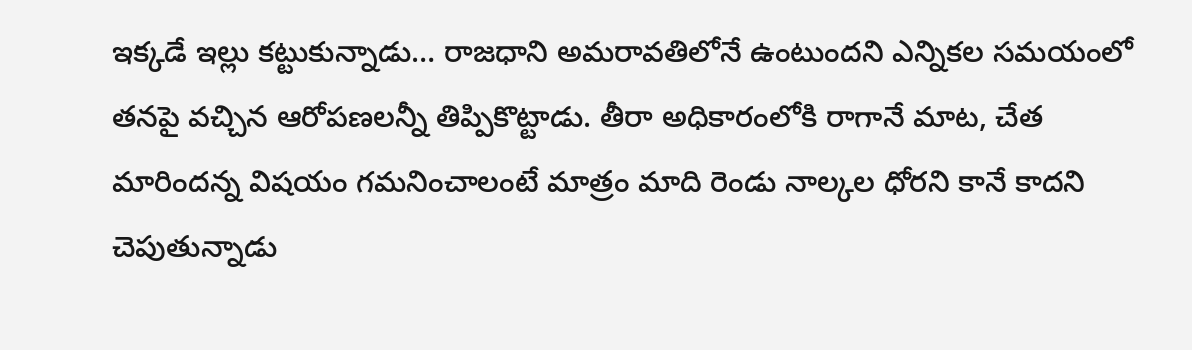ఇక్క‌డే ఇల్లు క‌ట్టుకున్నాడు… రాజ‌ధాని అమ‌రావ‌తిలోనే ఉంటుంద‌ని ఎన్నిక‌ల స‌మ‌యంలో త‌న‌పై వ‌చ్చిన ఆరోప‌ణ‌ల‌న్నీ తిప్పికొట్టాడు. తీరా అధికారంలోకి రాగానే మాట‌, చేత మారింద‌న్న విష‌యం గ‌మ‌నించాలంటే మాత్రం మాది రెండు నాల్క‌ల ధోర‌ని కానే కాదని చెపుతున్నాడు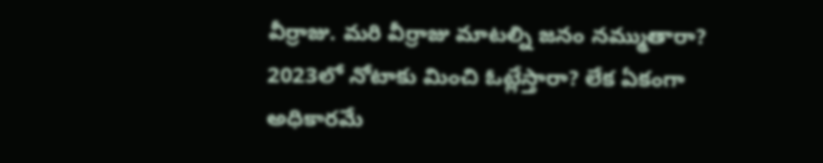వీర్రాజు. మ‌రి వీర్రాజు మాట‌ల్ని జ‌నం న‌మ్ముతారా? 2023లో నోటాకు మించి ఓట్లేస్తారా? లేక ఏకంగా అధికార‌మే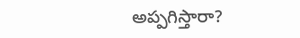అప్ప‌గిస్తారా?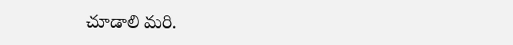చూడాలి మరి.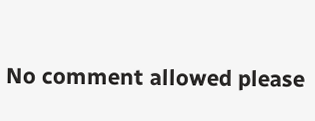No comment allowed please